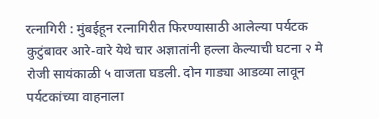रत्नागिरी : मुंबईहून रत्नागिरीत फिरण्यासाठी आलेल्या पर्यटक कुटुंबावर आरे-वारे येथे चार अज्ञातांनी हल्ला केल्याची घटना २ मे रोजी सायंकाळी ५ वाजता घडली. दोन गाड्या आडव्या लावून पर्यटकांच्या वाहनाला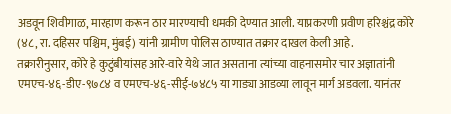अडवून शिवीगाळ, मारहाण करून ठार मारण्याची धमकी देण्यात आली. याप्रकरणी प्रवीण हरिश्चंद्र कोरे (४८, रा. दहिसर पश्चिम, मुंबई) यांनी ग्रामीण पोलिस ठाण्यात तक्रार दाखल केली आहे.
तक्रारीनुसार, कोरे हे कुटुंबीयांसह आरे-वारे येथे जात असताना त्यांच्या वाहनासमोर चार अज्ञातांनी एमएच-४६-डीए-९७८४ व एमएच-४६-सीई-७४८५ या गाड्या आडव्या लावून मार्ग अडवला. यानंतर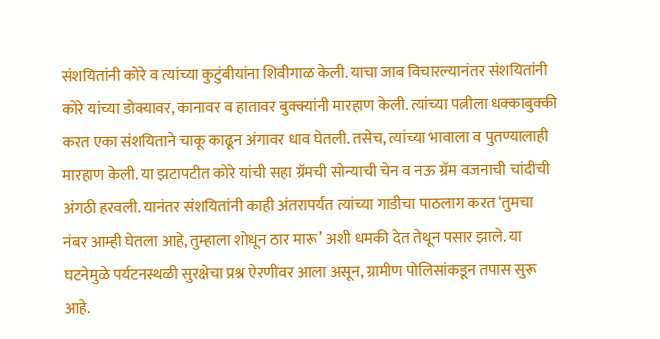संशयितांनी कोरे व त्यांच्या कुटुंबीयांना शिवीगाळ केली. याचा जाब विचारल्यानंतर संशयितांनी कोरे यांच्या डोक्यावर, कानावर व हातावर बुक्क्यांनी मारहाण केली. त्यांच्या पत्नीला धक्काबुक्की करत एका संशयिताने चाकू काढून अंगावर धाव घेतली. तसेच, त्यांच्या भावाला व पुतण्यालाही मारहाण केली. या झटापटीत कोरे यांची सहा ग्रॅमची सोन्याची चेन व नऊ ग्रॅम वजनाची चांदीची अंगठी हरवली. यानंतर संशयितांनी काही अंतरापर्यंत त्यांच्या गाडीचा पाठलाग करत ‘तुमचा नंबर आम्ही घेतला आहे, तुम्हाला शोधून ठार मारू’ अशी धमकी देत तेथून पसार झाले. या घटनेमुळे पर्यटनस्थळी सुरक्षेचा प्रश्न ऐरणीवर आला असून, ग्रामीण पोलिसांकडून तपास सुरू आहे.